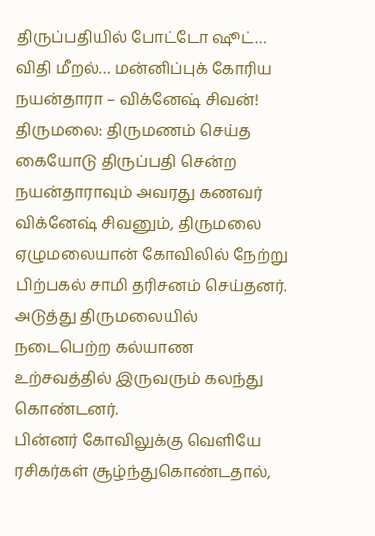திருப்பதியில் போட்டோ ஷூட்… விதி மீறல்… மன்னிப்புக் கோரிய நயன்தாரா – விக்னேஷ் சிவன்!
திருமலை: திருமணம் செய்த கையோடு திருப்பதி சென்ற நயன்தாராவும் அவரது கணவர் விக்னேஷ் சிவனும், திருமலை ஏழுமலையான் கோவிலில் நேற்று பிற்பகல் சாமி தரிசனம் செய்தனர். அடுத்து திருமலையில் நடைபெற்ற கல்யாண உற்சவத்தில் இருவரும் கலந்து கொண்டனர்.
பின்னர் கோவிலுக்கு வெளியே ரசிகர்கள் சூழ்ந்துகொண்டதால்,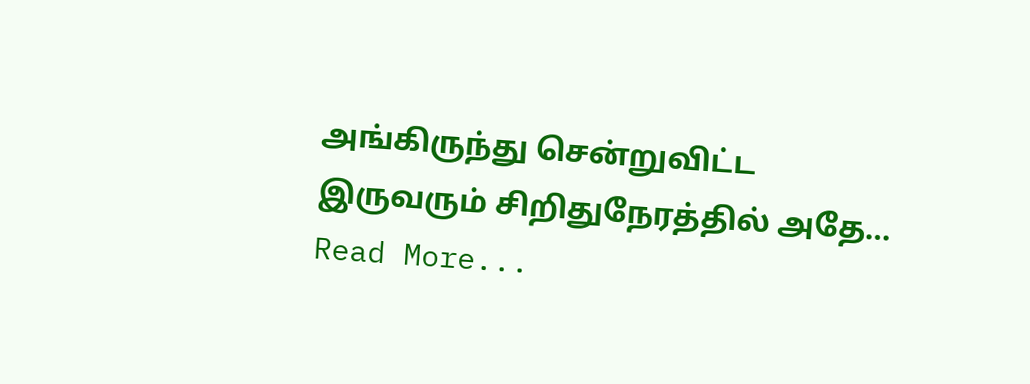அங்கிருந்து சென்றுவிட்ட இருவரும் சிறிதுநேரத்தில் அதே…
Read More...